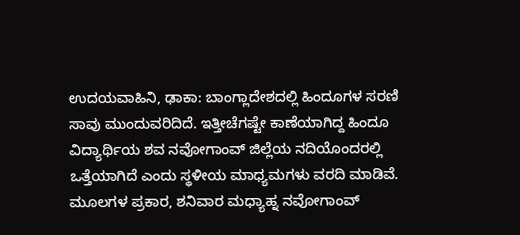ಉದಯವಾಹಿನಿ, ಢಾಕಾ: ಬಾಂಗ್ಲಾದೇಶದಲ್ಲಿ ಹಿಂದೂಗಳ ಸರಣಿ ಸಾವು ಮುಂದುವರಿದಿದೆ. ಇತ್ತೀಚೆಗಷ್ಟೇ ಕಾಣೆಯಾಗಿದ್ದ ಹಿಂದೂ ವಿದ್ಯಾರ್ಥಿಯ ಶವ ನವೋಗಾಂವ್ ಜಿಲ್ಲೆಯ ನದಿಯೊಂದರಲ್ಲಿ ಒತ್ತೆಯಾಗಿದೆ ಎಂದು ಸ್ಥಳೀಯ ಮಾಧ್ಯಮಗಳು ವರದಿ ಮಾಡಿವೆ.
ಮೂಲಗಳ ಪ್ರಕಾರ, ಶನಿವಾರ ಮಧ್ಯಾಹ್ನ ನವೋಗಾಂವ್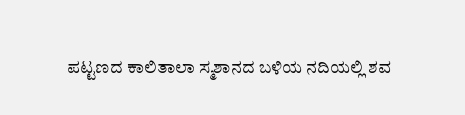ಪಟ್ಟಣದ ಕಾಲಿತಾಲಾ ಸ್ಮಶಾನದ ಬಳಿಯ ನದಿಯಲ್ಲಿ ಶವ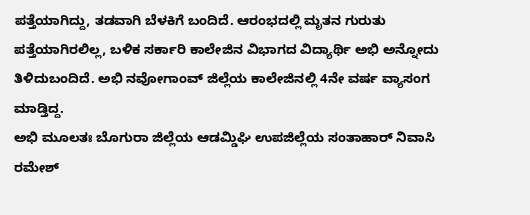ಪತ್ತೆಯಾಗಿದ್ದು, ತಡವಾಗಿ ಬೆಳಕಿಗೆ ಬಂದಿದೆ. ಆರಂಭದಲ್ಲಿ ಮೃತನ ಗುರುತು ಪತ್ತೆಯಾಗಿರಲಿಲ್ಲ, ಬಳಿಕ ಸರ್ಕಾರಿ ಕಾಲೇಜಿನ ವಿಭಾಗದ ವಿದ್ಯಾರ್ಥಿ ಅಭಿ ಅನ್ನೋದು ತಿಳಿದುಬಂದಿದೆ. ಅಭಿ ನವೋಗಾಂವ್ ಜಿಲ್ಲೆಯ ಕಾಲೇಜಿನಲ್ಲಿ 4ನೇ ವರ್ಷ ವ್ಯಾಸಂಗ ಮಾಡ್ತಿದ್ದ.
ಅಭಿ ಮೂಲತಃ ಬೊಗುರಾ ಜಿಲ್ಲೆಯ ಆಡಮ್ಡಿಘಿ ಉಪಜಿಲ್ಲೆಯ ಸಂತಾಹಾರ್ ನಿವಾಸಿ ರಮೇಶ್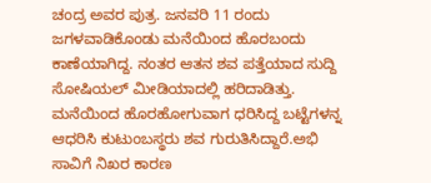ಚಂದ್ರ ಅವರ ಪುತ್ರ. ಜನವರಿ 11 ರಂದು ಜಗಳವಾಡಿಕೊಂಡು ಮನೆಯಿಂದ ಹೊರಬಂದು ಕಾಣೆಯಾಗಿದ್ದ. ನಂತರ ಆತನ ಶವ ಪತ್ತೆಯಾದ ಸುದ್ದಿ ಸೋಷಿಯಲ್ ಮೀಡಿಯಾದಲ್ಲಿ ಹರಿದಾಡಿತ್ತು. ಮನೆಯಿಂದ ಹೊರಹೋಗುವಾಗ ಧರಿಸಿದ್ದ ಬಟ್ಟೆಗಳನ್ನ ಆಧರಿಸಿ ಕುಟುಂಬಸ್ಥರು ಶವ ಗುರುತಿಸಿದ್ದಾರೆ.ಅಭಿ ಸಾವಿಗೆ ನಿಖರ ಕಾರಣ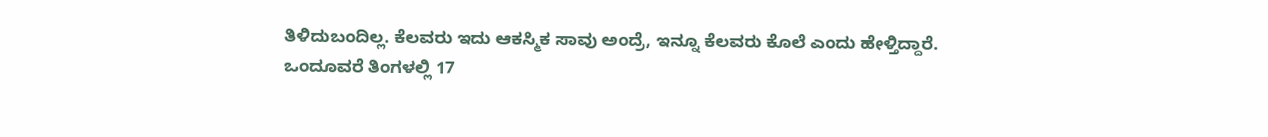ತಿಳಿದುಬಂದಿಲ್ಲ. ಕೆಲವರು ಇದು ಆಕಸ್ಮಿಕ ಸಾವು ಅಂದ್ರೆ, ಇನ್ನೂ ಕೆಲವರು ಕೊಲೆ ಎಂದು ಹೇಳ್ತಿದ್ದಾರೆ.
ಒಂದೂವರೆ ತಿಂಗಳಲ್ಲಿ 17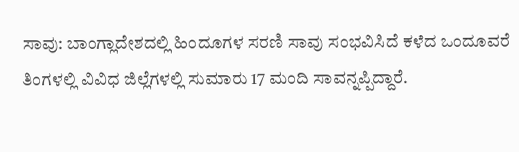ಸಾವು: ಬಾಂಗ್ಲಾದೇಶದಲ್ಲಿ ಹಿಂದೂಗಳ ಸರಣಿ ಸಾವು ಸಂಭವಿಸಿದೆ ಕಳೆದ ಒಂದೂವರೆ ತಿಂಗಳಲ್ಲಿ ವಿವಿಧ ಜಿಲ್ಲೆಗಳಲ್ಲಿ ಸುಮಾರು 17 ಮಂದಿ ಸಾವನ್ನಪ್ಪಿದ್ದಾರೆ.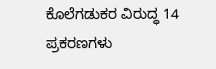ಕೊಲೆಗಡುಕರ ವಿರುದ್ಧ 14 ಪ್ರಕರಣಗಳು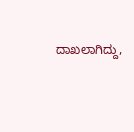ದಾಖಲಾಗಿದ್ದು,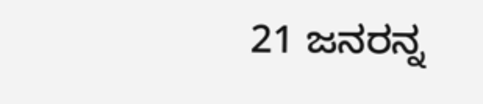21 ಜನರನ್ನ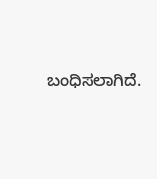ಬಂಧಿಸಲಾಗಿದೆ.